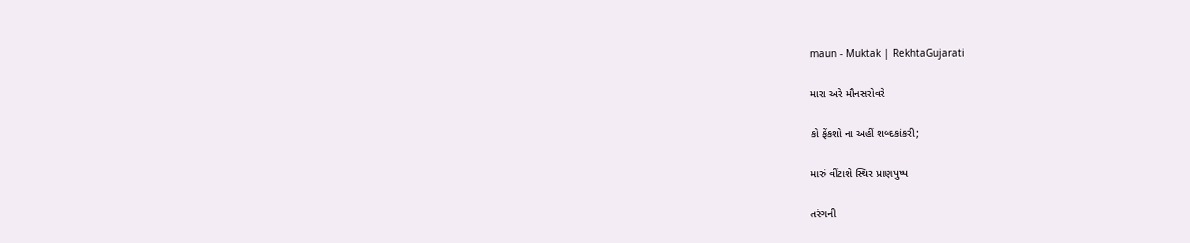maun - Muktak | RekhtaGujarati

મારા અરે મૌનસરોવરે

કો ફેંકશો ના અહીં શબ્દકાંકરી;

મારું વીંટાશે સ્થિર પ્રાણપુષ્પ

તરંગની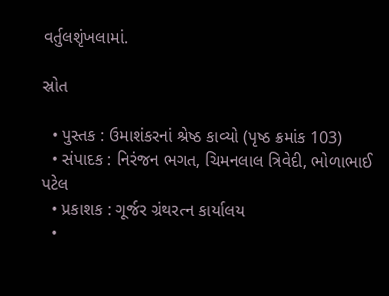વર્તુલશૃંખલામાં.

સ્રોત

  • પુસ્તક : ઉમાશંકરનાં શ્રેષ્ઠ કાવ્યો (પૃષ્ઠ ક્રમાંક 103)
  • સંપાદક : નિરંજન ભગત, ચિમનલાલ ત્રિવેદી, ભોળાભાઈ પટેલ
  • પ્રકાશક : ગૂર્જર ગ્રંથરત્ન કાર્યાલય
  •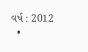વર્ષ : 2012
  •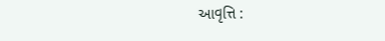આવૃત્તિ :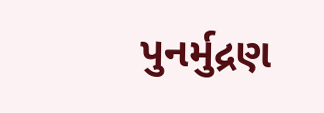પુનર્મુદ્રણ